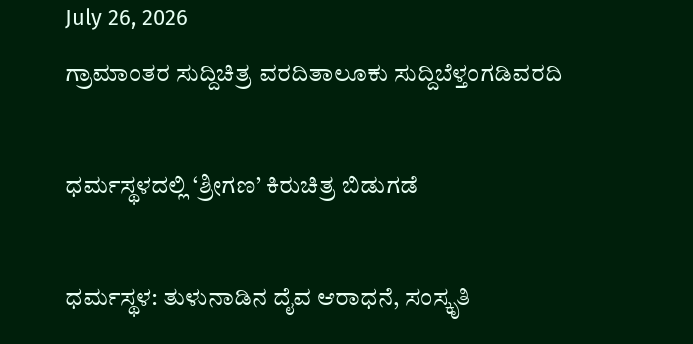July 26, 2026
ಗ್ರಾಮಾಂತರ ಸುದ್ದಿಚಿತ್ರ ವರದಿತಾಲೂಕು ಸುದ್ದಿಬೆಳ್ತಂಗಡಿವರದಿ

ಧರ್ಮಸ್ಥಳದಲ್ಲಿ ‘ಶ್ರೀಗಣ’ ಕಿರುಚಿತ್ರ ಬಿಡುಗಡೆ

ಧರ್ಮಸ್ಥಳ: ತುಳುನಾಡಿನ ದೈವ ಆರಾಧನೆ, ಸಂಸ್ಕೃತಿ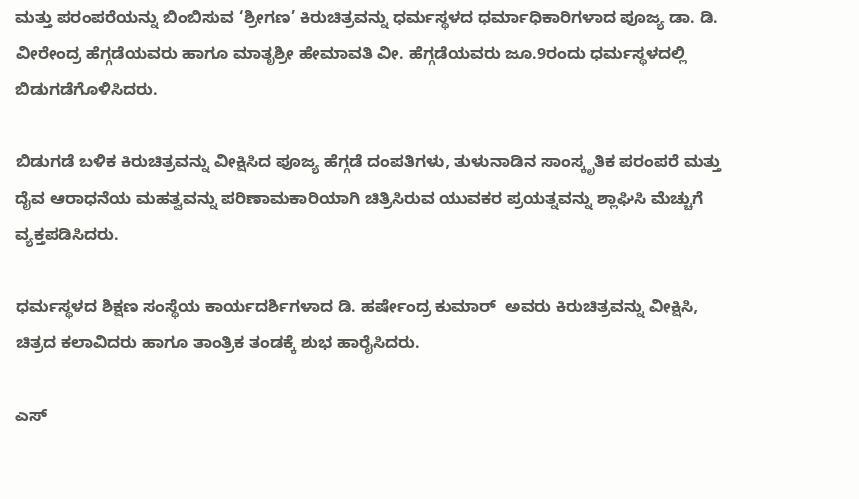ಮತ್ತು ಪರಂಪರೆಯನ್ನು ಬಿಂಬಿಸುವ ‘ಶ್ರೀಗಣ’ ಕಿರುಚಿತ್ರವನ್ನು ಧರ್ಮಸ್ಥಳದ ಧರ್ಮಾಧಿಕಾರಿಗಳಾದ ಪೂಜ್ಯ ಡಾ. ಡಿ. ವೀರೇಂದ್ರ ಹೆಗ್ಗಡೆಯವರು ಹಾಗೂ ಮಾತೃಶ್ರೀ ಹೇಮಾವತಿ ವೀ. ಹೆಗ್ಗಡೆಯವರು ಜೂ.9ರಂದು ಧರ್ಮಸ್ಥಳದಲ್ಲಿ ಬಿಡುಗಡೆಗೊಳಿಸಿದರು.

ಬಿಡುಗಡೆ ಬಳಿಕ ಕಿರುಚಿತ್ರವನ್ನು ವೀಕ್ಷಿಸಿದ ಪೂಜ್ಯ ಹೆಗ್ಗಡೆ‌ ದಂಪತಿಗಳು, ತುಳುನಾಡಿನ ಸಾಂಸ್ಕೃತಿಕ ಪರಂಪರೆ ಮತ್ತು ದೈವ ಆರಾಧನೆಯ ಮಹತ್ವವನ್ನು ಪರಿಣಾಮಕಾರಿಯಾಗಿ ಚಿತ್ರಿಸಿರುವ ಯುವಕರ ಪ್ರಯತ್ನವನ್ನು ಶ್ಲಾಘಿಸಿ ಮೆಚ್ಚುಗೆ ವ್ಯಕ್ತಪಡಿಸಿದರು.

ಧರ್ಮಸ್ಥಳದ ಶಿಕ್ಷಣ ಸಂಸ್ಥೆಯ ಕಾರ್ಯದರ್ಶಿಗಳಾದ ಡಿ. ಹರ್ಷೇಂದ್ರ ಕುಮಾರ್  ಅವರು ಕಿರುಚಿತ್ರವನ್ನು ವೀಕ್ಷಿಸಿ, ಚಿತ್ರದ ಕಲಾವಿದರು ಹಾಗೂ ತಾಂತ್ರಿಕ ತಂಡಕ್ಕೆ ಶುಭ ಹಾರೈಸಿದರು.

ಎಸ್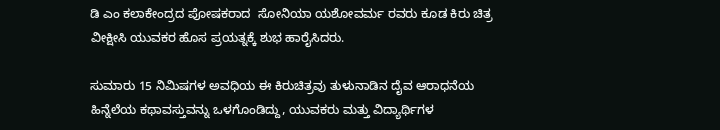ಡಿ ಎಂ ಕಲಾಕೇಂದ್ರದ ಪೋಷಕರಾದ  ಸೋನಿಯಾ ಯಶೋವರ್ಮ ರವರು ಕೂಡ ಕಿರು ಚಿತ್ರ ವೀಕ್ಷೀಸಿ ಯುವಕರ ಹೊಸ ಪ್ರಯತ್ನಕ್ಕೆ ಶುಭ ಹಾರೈಸಿದರು.

ಸುಮಾರು 15 ನಿಮಿಷಗಳ ಅವಧಿಯ ಈ ಕಿರುಚಿತ್ರವು ತುಳುನಾಡಿನ ದೈವ ಆರಾಧನೆಯ ಹಿನ್ನೆಲೆಯ ಕಥಾವಸ್ತುವನ್ನು ಒಳಗೊಂಡಿದ್ದು, ಯುವಕರು ಮತ್ತು ವಿದ್ಯಾರ್ಥಿಗಳ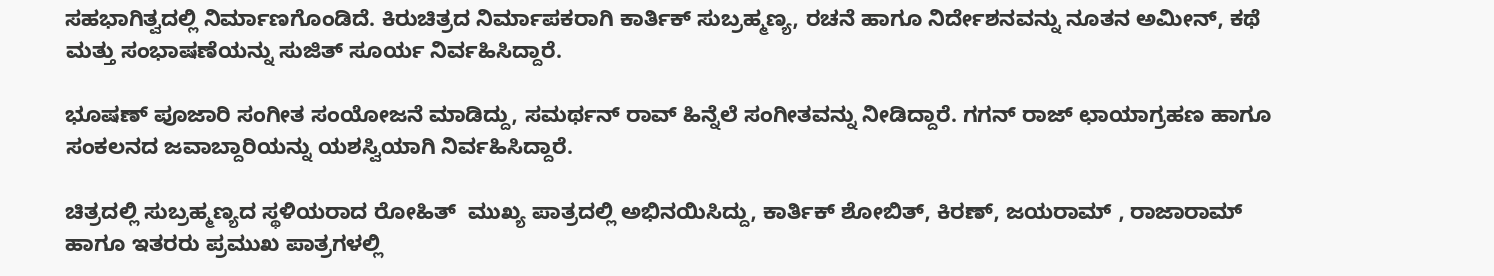ಸಹಭಾಗಿತ್ವದಲ್ಲಿ ನಿರ್ಮಾಣಗೊಂಡಿದೆ. ಕಿರುಚಿತ್ರದ ನಿರ್ಮಾಪಕರಾಗಿ ಕಾರ್ತಿಕ್ ಸುಬ್ರಹ್ಮಣ್ಯ, ರಚನೆ ಹಾಗೂ ನಿರ್ದೇಶನವನ್ನು ನೂತನ ಅಮೀನ್, ಕಥೆ ಮತ್ತು ಸಂಭಾಷಣೆಯನ್ನು ಸುಜಿತ್ ಸೂರ್ಯ ನಿರ್ವಹಿಸಿದ್ದಾರೆ.

ಭೂಷಣ್ ಪೂಜಾರಿ ಸಂಗೀತ ಸಂಯೋಜನೆ ಮಾಡಿದ್ದು, ಸಮರ್ಥನ್ ರಾವ್ ಹಿನ್ನೆಲೆ ಸಂಗೀತವನ್ನು ನೀಡಿದ್ದಾರೆ. ಗಗನ್ ರಾಜ್ ಛಾಯಾಗ್ರಹಣ ಹಾಗೂ ಸಂಕಲನದ ಜವಾಬ್ದಾರಿಯನ್ನು ಯಶಸ್ವಿಯಾಗಿ ನಿರ್ವಹಿಸಿದ್ದಾರೆ.

ಚಿತ್ರದಲ್ಲಿ ಸುಬ್ರಹ್ಮಣ್ಯದ ಸ್ಥಳಿಯರಾದ ರೋಹಿತ್  ಮುಖ್ಯ ಪಾತ್ರದಲ್ಲಿ ಅಭಿನಯಿಸಿದ್ದು, ಕಾರ್ತಿಕ್ ಶೋಬಿತ್, ಕಿರಣ್, ಜಯರಾಮ್ , ರಾಜಾರಾಮ್ ಹಾಗೂ ಇತರರು ಪ್ರಮುಖ ಪಾತ್ರಗಳಲ್ಲಿ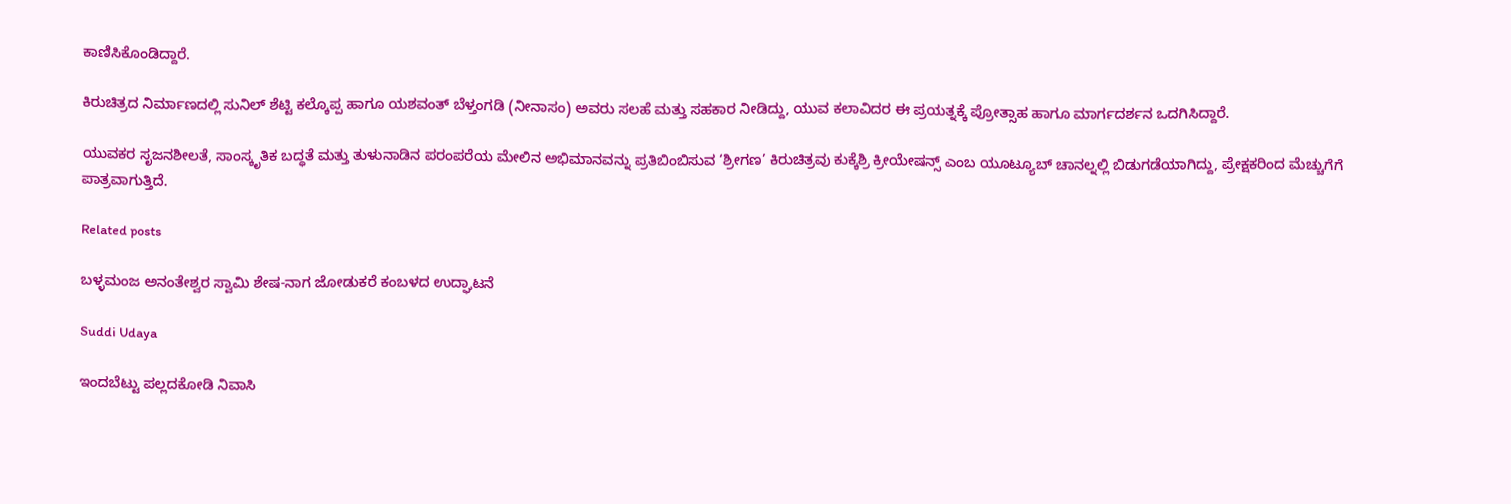ಕಾಣಿಸಿಕೊಂಡಿದ್ದಾರೆ.

ಕಿರುಚಿತ್ರದ ನಿರ್ಮಾಣದಲ್ಲಿ ಸುನಿಲ್ ಶೆಟ್ಟಿ ಕಲ್ಕೊಪ್ಪ ಹಾಗೂ ಯಶವಂತ್ ಬೆಳ್ತಂಗಡಿ (ನೀನಾಸಂ) ಅವರು ಸಲಹೆ ಮತ್ತು ಸಹಕಾರ ನೀಡಿದ್ದು, ಯುವ ಕಲಾವಿದರ ಈ ಪ್ರಯತ್ನಕ್ಕೆ ಪ್ರೋತ್ಸಾಹ ಹಾಗೂ ಮಾರ್ಗದರ್ಶನ ಒದಗಿಸಿದ್ದಾರೆ.

ಯುವಕರ ಸೃಜನಶೀಲತೆ, ಸಾಂಸ್ಕೃತಿಕ ಬದ್ಧತೆ ಮತ್ತು ತುಳುನಾಡಿನ ಪರಂಪರೆಯ ಮೇಲಿನ ಅಭಿಮಾನವನ್ನು ಪ್ರತಿಬಿಂಬಿಸುವ ‘ಶ್ರೀಗಣ’ ಕಿರುಚಿತ್ರವು ಕುಕ್ಕೆಶ್ರಿ ಕ್ರೀಯೇಷನ್ಸ್ ಎಂಬ ಯೂಟ್ಯೂಬ್ ಚಾನಲ್ನಲ್ಲಿ ಬಿಡುಗಡೆಯಾಗಿದ್ದು, ಪ್ರೇಕ್ಷಕರಿಂದ ಮೆಚ್ಚುಗೆಗೆ ಪಾತ್ರವಾಗುತ್ತಿದೆ.

Related posts

ಬಳ್ಳಮಂಜ ಅನಂತೇಶ್ವರ ಸ್ವಾಮಿ ಶೇಷ-ನಾಗ ಜೋಡುಕರೆ ಕಂಬಳದ ಉದ್ಘಾಟನೆ

Suddi Udaya

ಇಂದಬೆಟ್ಟು ಪಲ್ಲದಕೋಡಿ ನಿವಾಸಿ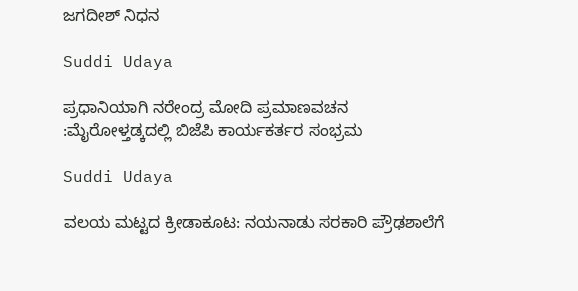ಜಗದೀಶ್ ನಿಧನ

Suddi Udaya

ಪ್ರಧಾನಿಯಾಗಿ ನರೇಂದ್ರ ಮೋದಿ ಪ್ರಮಾಣವಚನ :ಮೈರೋಳ್ತಡ್ಕದಲ್ಲಿ ಬಿಜೆಪಿ ಕಾರ್ಯಕರ್ತರ ಸಂಭ್ರಮ

Suddi Udaya

ವಲಯ ಮಟ್ಟದ ಕ್ರೀಡಾಕೂಟ: ನಯನಾಡು ಸರಕಾರಿ ಪ್ರೌಢಶಾಲೆಗೆ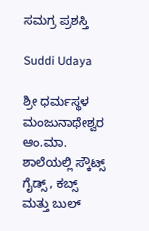ಸಮಗ್ರ ಪ್ರಶಸ್ತಿ

Suddi Udaya

ಶ್ರೀ ಧರ್ಮಸ್ಥಳ ಮಂಜುನಾಥೇಶ್ವರ ಆಂ.ಮಾ. ಶಾಲೆಯಲ್ಲಿ ಸ್ಕೌಟ್ಸ್ ಗೈಡ್ಸ್ , ಕಬ್ಸ್ ಮತ್ತು ಬುಲ್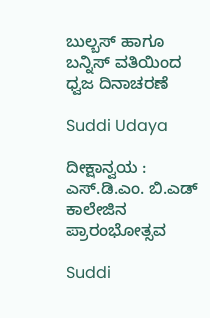ಬುಲ್ಬಸ್ ಹಾಗೂ ಬನ್ನಿಸ್ ವತಿಯಿಂದ ಧ್ವಜ ದಿನಾಚರಣೆ

Suddi Udaya

ದೀಕ್ಷಾನ್ವಯ : ಎಸ್.ಡಿ.ಎಂ. ಬಿ.ಎಡ್ ಕಾಲೇಜಿನ ಪ್ರಾರಂಭೋತ್ಸವ

Suddi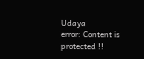Udaya
error: Content is protected !!